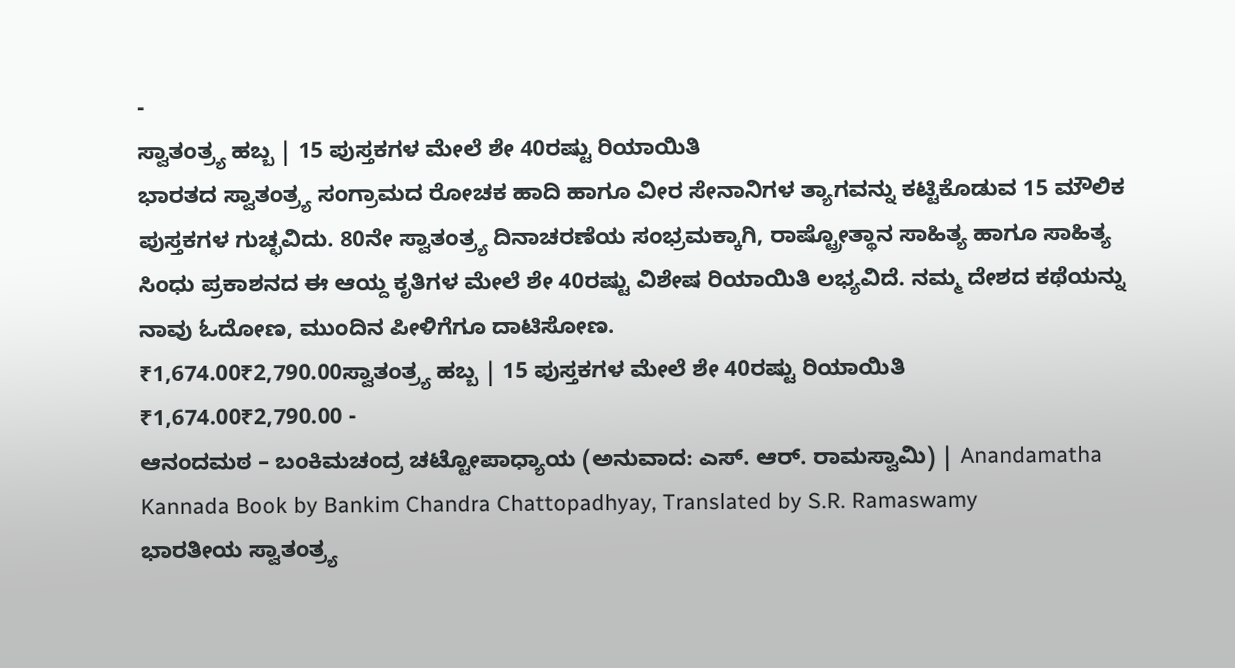-
ಸ್ವಾತಂತ್ರ್ಯ ಹಬ್ಬ | 15 ಪುಸ್ತಕಗಳ ಮೇಲೆ ಶೇ 40ರಷ್ಟು ರಿಯಾಯಿತಿ
ಭಾರತದ ಸ್ವಾತಂತ್ರ್ಯ ಸಂಗ್ರಾಮದ ರೋಚಕ ಹಾದಿ ಹಾಗೂ ವೀರ ಸೇನಾನಿಗಳ ತ್ಯಾಗವನ್ನು ಕಟ್ಟಿಕೊಡುವ 15 ಮೌಲಿಕ ಪುಸ್ತಕಗಳ ಗುಚ್ಛವಿದು. 80ನೇ ಸ್ವಾತಂತ್ರ್ಯ ದಿನಾಚರಣೆಯ ಸಂಭ್ರಮಕ್ಕಾಗಿ, ರಾಷ್ಟ್ರೋತ್ಥಾನ ಸಾಹಿತ್ಯ ಹಾಗೂ ಸಾಹಿತ್ಯ ಸಿಂಧು ಪ್ರಕಾಶನದ ಈ ಆಯ್ದ ಕೃತಿಗಳ ಮೇಲೆ ಶೇ 40ರಷ್ಟು ವಿಶೇಷ ರಿಯಾಯಿತಿ ಲಭ್ಯವಿದೆ. ನಮ್ಮ ದೇಶದ ಕಥೆಯನ್ನು ನಾವು ಓದೋಣ, ಮುಂದಿನ ಪೀಳಿಗೆಗೂ ದಾಟಿಸೋಣ.
₹1,674.00₹2,790.00ಸ್ವಾತಂತ್ರ್ಯ ಹಬ್ಬ | 15 ಪುಸ್ತಕಗಳ ಮೇಲೆ ಶೇ 40ರಷ್ಟು ರಿಯಾಯಿತಿ
₹1,674.00₹2,790.00 -
ಆನಂದಮಠ – ಬಂಕಿಮಚಂದ್ರ ಚಟ್ಟೋಪಾಧ್ಯಾಯ (ಅನುವಾದ: ಎಸ್. ಆರ್. ರಾಮಸ್ವಾಮಿ) | Anandamatha Kannada Book by Bankim Chandra Chattopadhyay, Translated by S.R. Ramaswamy
ಭಾರತೀಯ ಸ್ವಾತಂತ್ರ್ಯ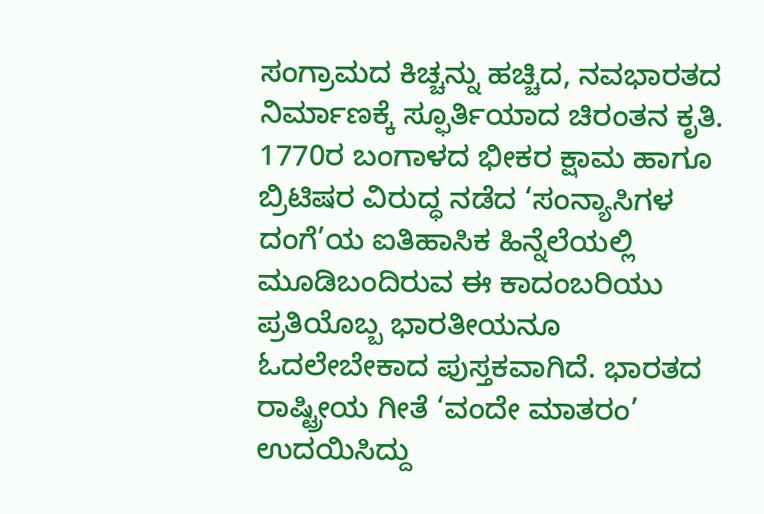ಸಂಗ್ರಾಮದ ಕಿಚ್ಚನ್ನು ಹಚ್ಚಿದ, ನವಭಾರತದ ನಿರ್ಮಾಣಕ್ಕೆ ಸ್ಫೂರ್ತಿಯಾದ ಚಿರಂತನ ಕೃತಿ. 1770ರ ಬಂಗಾಳದ ಭೀಕರ ಕ್ಷಾಮ ಹಾಗೂ ಬ್ರಿಟಿಷರ ವಿರುದ್ಧ ನಡೆದ ‘ಸಂನ್ಯಾಸಿಗಳ ದಂಗೆ’ಯ ಐತಿಹಾಸಿಕ ಹಿನ್ನೆಲೆಯಲ್ಲಿ ಮೂಡಿಬಂದಿರುವ ಈ ಕಾದಂಬರಿಯು ಪ್ರತಿಯೊಬ್ಬ ಭಾರತೀಯನೂ ಓದಲೇಬೇಕಾದ ಪುಸ್ತಕವಾಗಿದೆ. ಭಾರತದ ರಾಷ್ಟ್ರೀಯ ಗೀತೆ ‘ವಂದೇ ಮಾತರಂ’ ಉದಯಿಸಿದ್ದು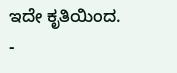ಇದೇ ಕೃತಿಯಿಂದ.
-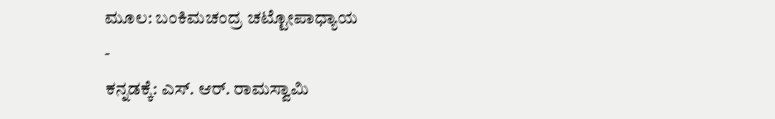ಮೂಲ: ಬಂಕಿಮಚಂದ್ರ ಚಟ್ಟೋಪಾಧ್ಯಾಯ
-
ಕನ್ನಡಕ್ಕೆ: ಎಸ್. ಆರ್. ರಾಮಸ್ವಾಮಿ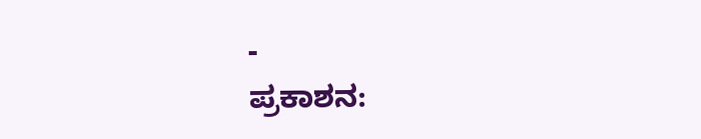-
ಪ್ರಕಾಶನ: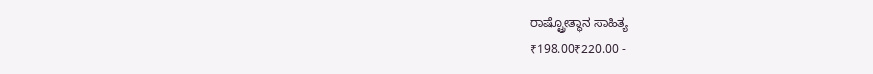ರಾಷ್ಟ್ರೋತ್ಥಾನ ಸಾಹಿತ್ಯ
₹198.00₹220.00 -